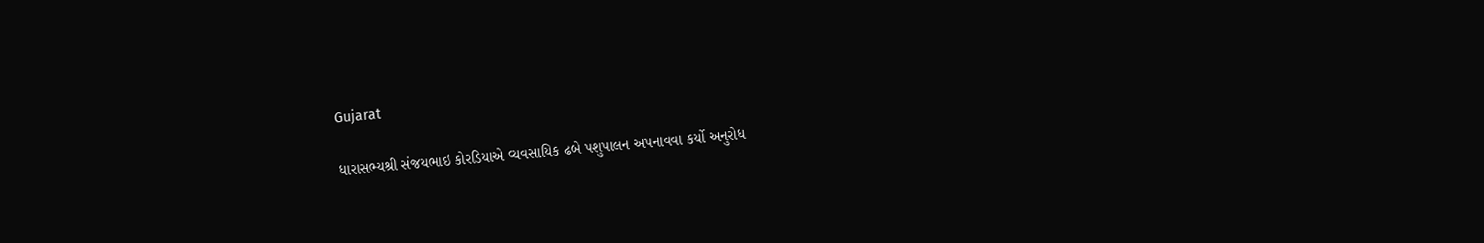Gujarat

ધારાસભ્યશ્રી સંજયભાઇ કોરડિયાએ વ્યવસાયિક ઢબે પશુપાલન અપનાવવા કર્યો અનુરોધ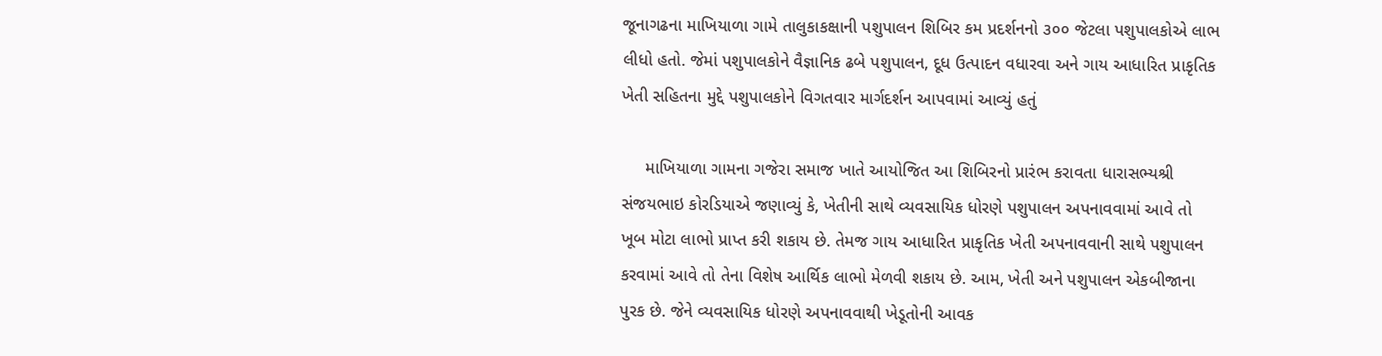જૂનાગઢના માખિયાળા ગામે તાલુકાકક્ષાની પશુપાલન શિબિર કમ પ્રદર્શનનો ૩૦૦ જેટલા પશુપાલકોએ લાભ લીધો હતો. જેમાં પશુપાલકોને વૈજ્ઞાનિક ઢબે પશુપાલન, દૂધ ઉત્પાદન વધારવા અને ગાય આધારિત પ્રાકૃતિક ખેતી સહિતના મુદ્દે પશુપાલકોને વિગતવાર માર્ગદર્શન આપવામાં આવ્યું હતું

     માખિયાળા ગામના ગજેરા સમાજ ખાતે આયોજિત આ શિબિરનો પ્રારંભ કરાવતા ધારાસભ્યશ્રી સંજયભાઇ કોરડિયાએ જણાવ્યું કે, ખેતીની સાથે વ્યવસાયિક ધોરણે પશુપાલન અપનાવવામાં આવે તો ખૂબ મોટા લાભો પ્રાપ્ત કરી શકાય છે. તેમજ ગાય આધારિત પ્રાકૃતિક ખેતી અપનાવવાની સાથે પશુપાલન કરવામાં આવે તો તેના વિશેષ આર્થિક લાભો મેળવી શકાય છે. આમ, ખેતી અને પશુપાલન એકબીજાના પુરક છે. જેને વ્યવસાયિક ધોરણે અપનાવવાથી ખેડૂતોની આવક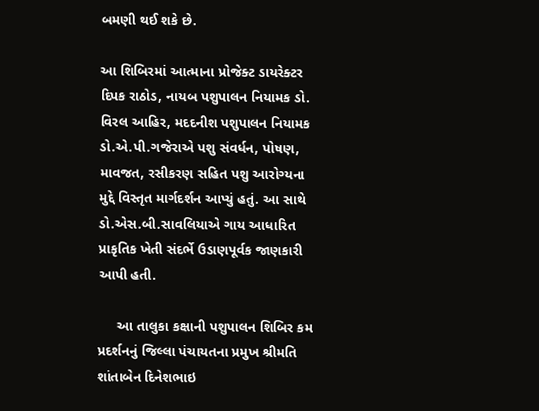બમણી થઈ શકે છે.

આ શિબિરમાં આત્માના પ્રોજેક્ટ ડાયરેક્ટર દિપક રાઠોડ, નાયબ પશુપાલન નિયામક ડો. વિરલ આહિર, મદદનીશ પશુપાલન નિયામક ડો.એ.પી.ગજેરાએ પશુ સંવર્ધન, પોષણ, માવજત, રસીકરણ સહિત પશુ આરોગ્યના મુદ્દે વિસ્તૃત માર્ગદર્શન આપ્યું હતું. આ સાથે ડો.એસ.બી.સાવલિયાએ ગાય આધારિત પ્રાકૃતિક ખેતી સંદર્ભે ઉડાણપૂર્વક જાણકારી આપી હતી.

     આ તાલુકા કક્ષાની પશુપાલન શિબિર કમ પ્રદર્શનનું જિલ્લા પંચાયતના પ્રમુખ શ્રીમતિ શાંતાબેન દિનેશભાઇ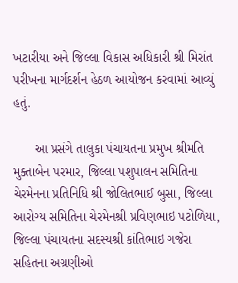ખટારીયા અને જિલ્લા વિકાસ અધિકારી શ્રી મિરાંત પરીખના માર્ગદર્શન હેઠળ આયોજન કરવામાં આવ્યું હતું.

      આ પ્રસંગે તાલુકા પંચાયતના પ્રમુખ શ્રીમતિ મુક્તાબેન પરમાર, જિલ્લા પશુપાલન સમિતિના ચેરમેનના પ્રતિનિધિ શ્રી જોલિતભાઈ બુસા, જિલ્લા આરોગ્ય સમિતિના ચેરમેનશ્રી પ્રવિણભાઇ પટોળિયા, જિલ્લા પંચાયતના સદસ્યશ્રી કાંતિભાઇ ગજેરા સહિતના અગ્રણીઓ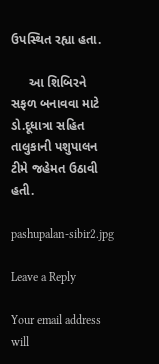ઉપસ્થિત રહ્યા હતા.

     આ શિબિરને સફળ બનાવવા માટે ડો.દૂધાત્રા સહિત તાલુકાની પશુપાલન ટીમે જહેમત ઉઠાવી હતી.

pashupalan-sibir2.jpg

Leave a Reply

Your email address will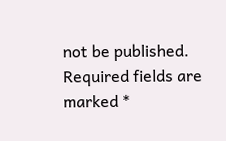not be published. Required fields are marked *